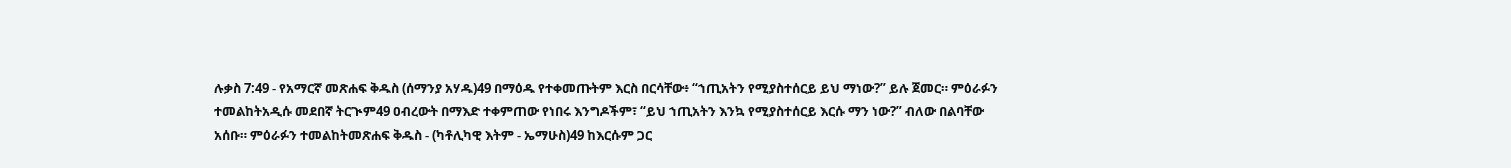ሉቃስ 7:49 - የአማርኛ መጽሐፍ ቅዱስ (ሰማንያ አሃዱ)49 በማዕዱ የተቀመጡትም እርስ በርሳቸው፥ “ኀጢአትን የሚያስተሰርይ ይህ ማነው?” ይሉ ጀመር። ምዕራፉን ተመልከትአዲሱ መደበኛ ትርጒም49 ዐብረውት በማእድ ተቀምጠው የነበሩ እንግዶችም፣ “ይህ ኀጢአትን እንኳ የሚያስተሰርይ እርሱ ማን ነው?” ብለው በልባቸው አሰቡ። ምዕራፉን ተመልከትመጽሐፍ ቅዱስ - (ካቶሊካዊ እትም - ኤማሁስ)49 ከእርሱም ጋር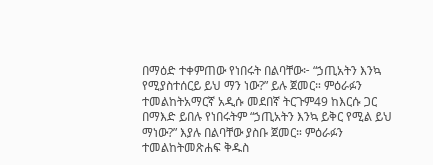በማዕድ ተቀምጠው የነበሩት በልባቸው፦ “ኃጢአትን እንኳ የሚያስተሰርይ ይህ ማን ነው?” ይሉ ጀመር። ምዕራፉን ተመልከትአማርኛ አዲሱ መደበኛ ትርጉም49 ከእርሱ ጋር በማእድ ይበሉ የነበሩትም “ኃጢአትን እንኳ ይቅር የሚል ይህ ማነው?” እያሉ በልባቸው ያስቡ ጀመር። ምዕራፉን ተመልከትመጽሐፍ ቅዱስ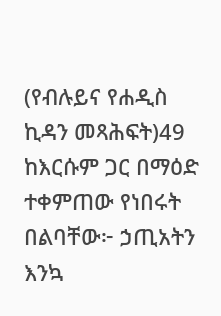(የብሉይና የሐዲስ ኪዳን መጻሕፍት)49 ከእርሱም ጋር በማዕድ ተቀምጠው የነበሩት በልባቸው፦ ኃጢአትን እንኳ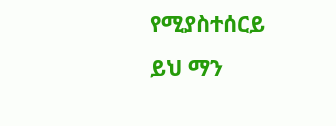የሚያስተሰርይ ይህ ማን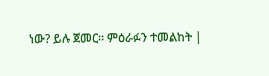ነው? ይሉ ጀመር። ምዕራፉን ተመልከት |